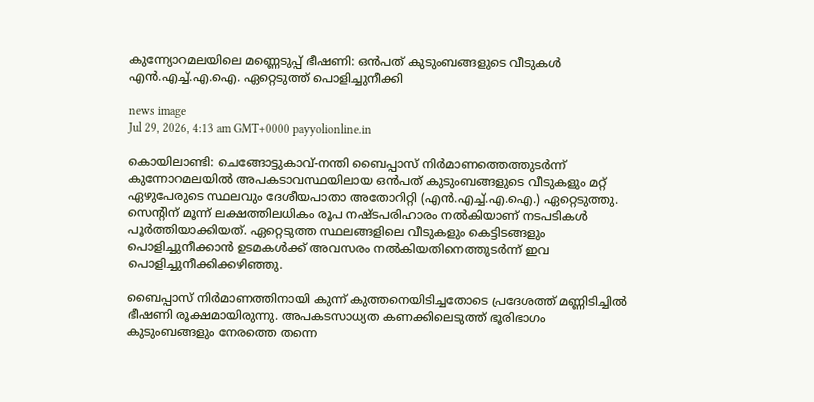കുന്ന്യോറമലയിലെ മണ്ണെടുപ്പ് ഭീഷണി: ഒൻപത് കുടുംബങ്ങളുടെ വീടുകൾ എൻ.എച്ച്.എ.ഐ. ഏറ്റെടുത്ത് പൊളിച്ചുനീക്കി

news image
Jul 29, 2026, 4:13 am GMT+0000 payyolionline.in

കൊയിലാണ്ടി: ചെങ്ങോട്ടുകാവ്-നന്തി ബൈപ്പാസ് നിർമാണത്തെത്തുടർന്ന് കുന്നോറമലയിൽ അപകടാവസ്ഥയിലായ ഒൻപത് കുടുംബങ്ങളുടെ വീടുകളും മറ്റ് ഏഴുപേരുടെ സ്ഥലവും ദേശീയപാതാ അതോറിറ്റി (എൻ.എച്ച്.എ.ഐ.) ഏറ്റെടുത്തു. സെന്റിന് മൂന്ന് ലക്ഷത്തിലധികം രൂപ നഷ്ടപരിഹാരം നൽകിയാണ് നടപടികൾ പൂർത്തിയാക്കിയത്. ഏറ്റെടുത്ത സ്ഥലങ്ങളിലെ വീടുകളും കെട്ടിടങ്ങളും പൊളിച്ചുനീക്കാൻ ഉടമകൾക്ക് അവസരം നൽകിയതിനെത്തുടർന്ന് ഇവ പൊളിച്ചുനീക്കിക്കഴിഞ്ഞു.

ബൈപ്പാസ് നിർമാണത്തിനായി കുന്ന് കുത്തനെയിടിച്ചതോടെ പ്രദേശത്ത് മണ്ണിടിച്ചിൽ ഭീഷണി രൂക്ഷമായിരുന്നു. അപകടസാധ്യത കണക്കിലെടുത്ത് ഭൂരിഭാഗം കുടുംബങ്ങളും നേരത്തെ തന്നെ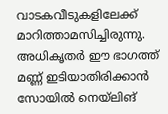വാടകവീടുകളിലേക്ക് മാറിത്താമസിച്ചിരുന്നു. അധികൃതർ ഈ ഭാഗത്ത് മണ്ണ് ഇടിയാതിരിക്കാൻ സോയിൽ നെയ്‌ലിങ്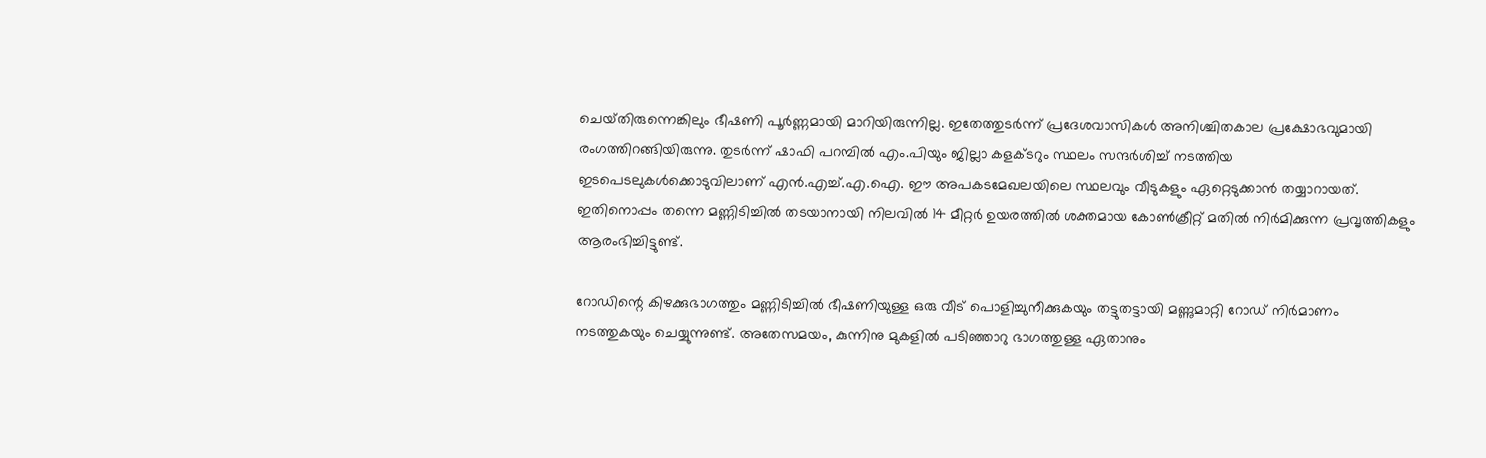ചെയ്‌തിരുന്നെങ്കിലും ഭീഷണി പൂർണ്ണമായി മാറിയിരുന്നില്ല. ഇതേത്തുടർന്ന് പ്രദേശവാസികൾ അനിശ്ചിതകാല പ്രക്ഷോഭവുമായി രംഗത്തിറങ്ങിയിരുന്നു. തുടർന്ന് ഷാഫി പറമ്പിൽ എം.പിയും ജില്ലാ കളക്‌ടറും സ്ഥലം സന്ദർശിച്ച് നടത്തിയ ഇടപെടലുകൾക്കൊടുവിലാണ് എൻ.എച്ച്.എ.ഐ. ഈ അപകടമേഖലയിലെ സ്ഥലവും വീടുകളും ഏറ്റെടുക്കാൻ തയ്യാറായത്. ഇതിനൊപ്പം തന്നെ മണ്ണിടിച്ചിൽ തടയാനായി നിലവിൽ 14 മീറ്റർ ഉയരത്തിൽ ശക്തമായ കോൺക്രീറ്റ് മതിൽ നിർമിക്കുന്ന പ്രവൃത്തികളും ആരംഭിച്ചിട്ടുണ്ട്.

റോഡിന്റെ കിഴക്കുഭാഗത്തും മണ്ണിടിച്ചിൽ ഭീഷണിയുള്ള ഒരു വീട് പൊളിച്ചുനീക്കുകയും തട്ടുതട്ടായി മണ്ണുമാറ്റി റോഡ് നിർമാണം നടത്തുകയും ചെയ്യുന്നുണ്ട്. അതേസമയം, കുന്നിനു മുകളിൽ പടിഞ്ഞാറു ഭാഗത്തുള്ള ഏതാനും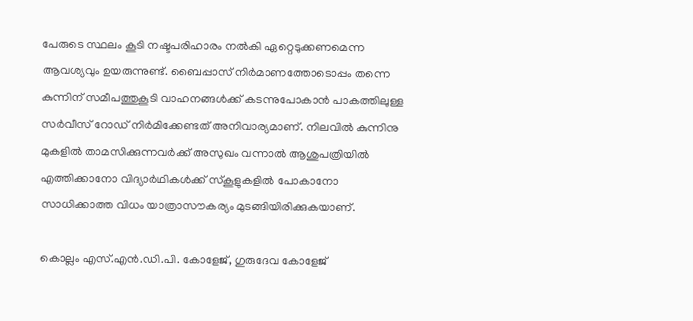പേരുടെ സ്ഥലം കൂടി നഷ്ടപരിഹാരം നൽകി ഏറ്റെടുക്കണമെന്ന ആവശ്യവും ഉയരുന്നുണ്ട്. ബൈപ്പാസ് നിർമാണത്തോടൊപ്പം തന്നെ കുന്നിന് സമീപത്തുകൂടി വാഹനങ്ങൾക്ക് കടന്നുപോകാൻ പാകത്തിലുള്ള സർവീസ് റോഡ് നിർമിക്കേണ്ടത് അനിവാര്യമാണ്. നിലവിൽ കുന്നിനു മുകളിൽ താമസിക്കുന്നവർക്ക് അസുഖം വന്നാൽ ആശുപത്രിയിൽ എത്തിക്കാനോ വിദ്യാർഥികൾക്ക് സ്കൂളുകളിൽ പോകാനോ സാധിക്കാത്ത വിധം യാത്രാസൗകര്യം മുടങ്ങിയിരിക്കുകയാണ്.

കൊല്ലം എസ്.എൻ.ഡി.പി. കോളേജ്, ഗുരുദേവ കോളേജ്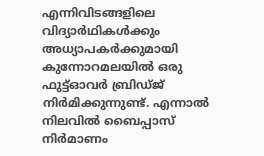എന്നിവിടങ്ങളിലെ വിദ്യാർഥികൾക്കും അധ്യാപകർക്കുമായി കുന്നോറമലയിൽ ഒരു ഫുട്ട്‌ഓവർ ബ്രിഡ്‌ജ് നിർമിക്കുന്നുണ്ട്. എന്നാൽ നിലവിൽ ബൈപ്പാസ് നിർമാണം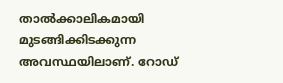താൽക്കാലികമായി മുടങ്ങിക്കിടക്കുന്ന അവസ്ഥയിലാണ്. റോഡ്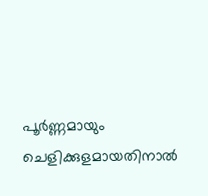പൂർണ്ണമായും ചെളിക്കുളമായതിനാൽ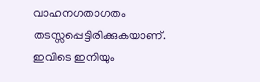വാഹനഗതാഗതം തടസ്സപ്പെട്ടിരിക്കുകയാണ്. ഇവിടെ ഇനിയും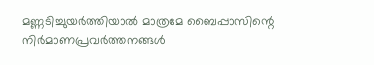മണ്ണടിച്ചുയർത്തിയാൽ മാത്രമേ ബൈപ്പാസിന്റെ നിർമാണപ്രവർത്തനങ്ങൾ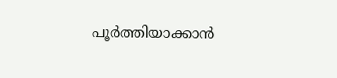പൂർത്തിയാക്കാൻ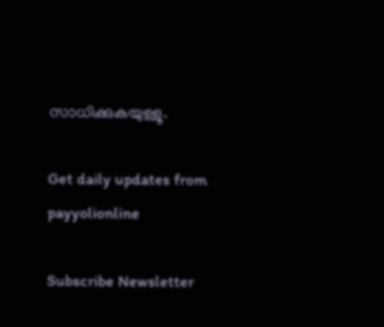സാധിക്കുകയുള്ളൂ.

Get daily updates from payyolionline

Subscribe Newsletter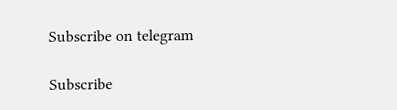Subscribe on telegram

Subscribe